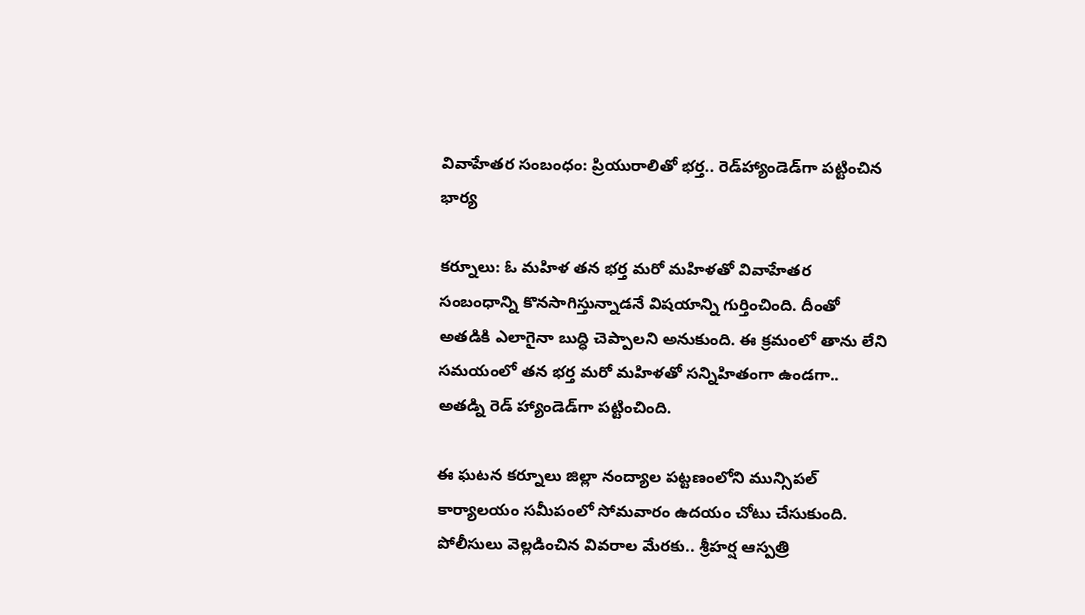వివాహేతర సంబంధం: ప్రియురాలితో భర్త.. రెడ్‌హ్యాండె‌డ్‌గా పట్టించిన భార్య

కర్నూలు: ఓ మహిళ తన భర్త మరో మహిళతో వివాహేతర సంబంధాన్ని కొనసాగిస్తున్నాడనే విషయాన్ని గుర్తించింది. దీంతో అతడికి ఎలాగైనా బుద్ధి చెప్పాలని అనుకుంది. ఈ క్రమంలో తాను లేని సమయంలో తన భర్త మరో మహిళతో సన్నిహితంగా ఉండగా.. అతడ్ని రెడ్ హ్యాండెడ్‌గా పట్టించింది.

ఈ ఘటన కర్నూలు జిల్లా నంద్యాల పట్టణంలోని మున్సిపల్ కార్యాలయం సమీపంలో సోమవారం ఉదయం చోటు చేసుకుంది. పోలీసులు వెల్లడించిన వివరాల మేరకు.. శ్రీహర్ష ఆస్పత్రి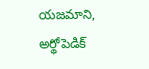యజమాని, అర్థోపెడిక్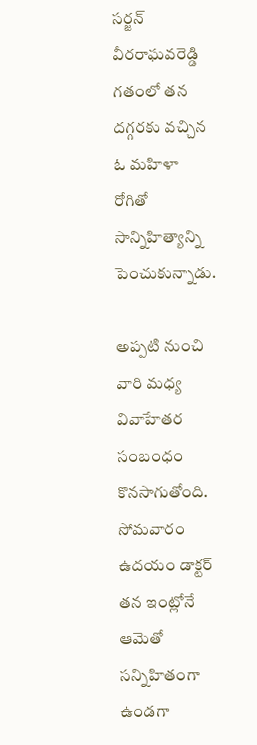సర్జన్ వీరరాఘవరెడ్డి గతంలో తన దగ్గరకు వచ్చిన ఓ మహిళా రోగితో సాన్నిహిత్యాన్ని పెంచుకున్నాడు.

అప్పటి నుంచి వారి మధ్య వివాహేతర సంబంధం కొనసాగుతోంది. సోమవారం ఉదయం డాక్టర్ తన ఇంట్లోనే ఆమెతో సన్నిహితంగా ఉండగా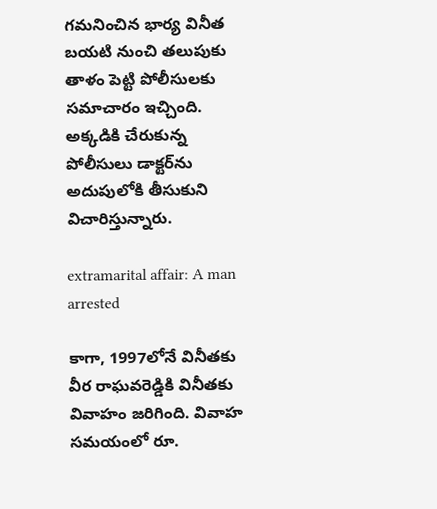గమనించిన భార్య వినీత బయటి నుంచి తలుపుకు తాళం పెట్టి పోలీసులకు సమాచారం ఇచ్చింది. అక్కడికి చేరుకున్న పోలీసులు డాక్టర్‌ను అదుపులోకి తీసుకుని విచారిస్తున్నారు.

extramarital affair: A man arrested

కాగా, 1997లోనే వినీతకు వీర రాఘవరెడ్డికి వినీతకు వివాహం జరిగింది. వివాహ సమయంలో రూ.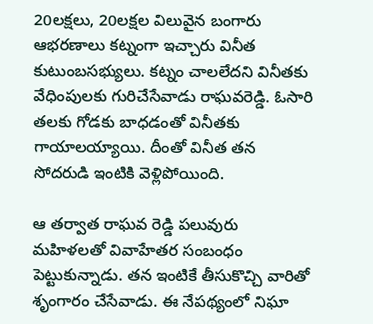20లక్షలు, 20లక్షల విలువైన బంగారు ఆభరణాలు కట్నంగా ఇచ్చారు వినీత కుటుంబసభ్యులు. కట్నం చాలలేదని వినీతకు వేధింపులకు గురిచేసేవాడు రాఘవరెడ్డి. ఓసారి తలకు గోడకు బాధడంతో వినీతకు గాయాలయ్యాయి. దీంతో వినీత తన సోదరుడి ఇంటికి వెళ్లిపోయింది.

ఆ తర్వాత రాఘవ రెడ్డి పలువురు మహిళలతో వివాహేతర సంబంధం పెట్టుకున్నాడు. తన ఇంటికే తీసుకొచ్చి వారితో శృంగారం చేసేవాడు. ఈ నేపథ్యంలో నిఘా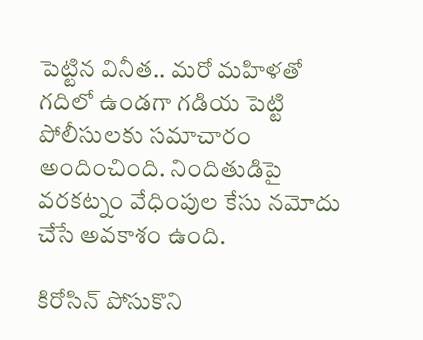పెట్టిన వినీత.. మరో మహిళతో గదిలో ఉండగా గడియ పెట్టి పోలీసులకు సమాచారం అందించింది. నిందితుడిపై వరకట్నం వేధింపుల కేసు నమోదు చేసే అవకాశం ఉంది.

కిరోసిన్‌ పోసుకొని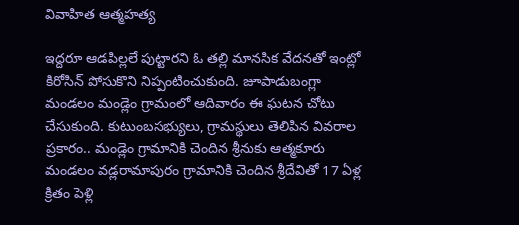వివాహిత ఆత్మహత్య

ఇద్దరూ ఆడపిల్లలే పుట్టారని ఓ తల్లి మానసిక వేదనతో ఇంట్లో కిరోసిన్‌ పోసుకొని నిప్పంటించుకుంది. జూపాడుబంగ్లా మండలం మండ్లెం గ్రామంలో ఆదివారం ఈ ఘటన చోటు చేసుకుంది. కుటుంబసభ్యులు, గ్రామస్థులు తెలిపిన వివరాల ప్రకారం.. మండ్లెం గ్రామానికి చెందిన శ్రీనుకు ఆత్మకూరు మండలం వడ్లరామాపురం గ్రామానికి చెందిన శ్రీదేవితో 17 ఏళ్ల క్రితం పెళ్లి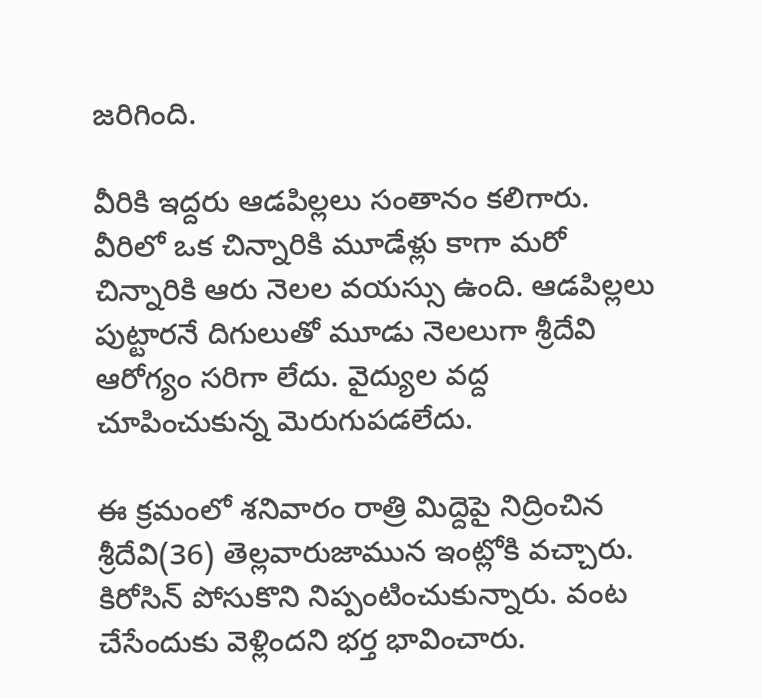జరిగింది.

వీరికి ఇద్దరు ఆడపిల్లలు సంతానం కలిగారు. వీరిలో ఒక చిన్నారికి మూడేళ్లు కాగా మరో చిన్నారికి ఆరు నెలల వయస్సు ఉంది. ఆడపిల్లలు పుట్టారనే దిగులుతో మూడు నెలలుగా శ్రీదేవి ఆరోగ్యం సరిగా లేదు. వైద్యుల వద్ద చూపించుకున్న మెరుగుపడలేదు.

ఈ క్రమంలో శనివారం రాత్రి మిద్దెపై నిద్రించిన శ్రీదేవి(36) తెల్లవారుజామున ఇంట్లోకి వచ్చారు. కిరోసిన్‌ పోసుకొని నిప్పంటించుకున్నారు. వంట చేసేందుకు వెళ్లిందని భర్త భావించారు.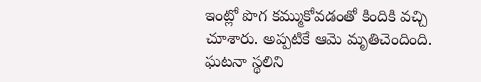ఇంట్లో పొగ కమ్ముకోవడంతో కిందికి వచ్చి చూశారు. అప్పటికే ఆమె మృతిచెందింది. ఘటనా స్థలిని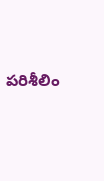పరిశీలిం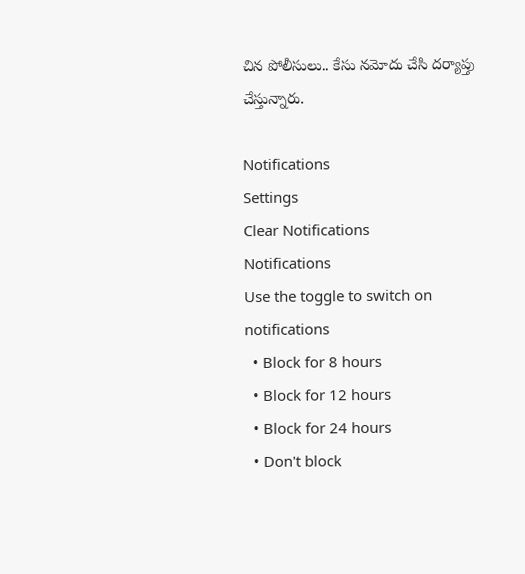చిన పోలీసులు.. కేసు నమోదు చేసి దర్యాప్తు చేస్తున్నారు.

Notifications
Settings
Clear Notifications
Notifications
Use the toggle to switch on notifications
  • Block for 8 hours
  • Block for 12 hours
  • Block for 24 hours
  • Don't block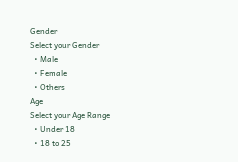Gender
Select your Gender
  • Male
  • Female
  • Others
Age
Select your Age Range
  • Under 18
  • 18 to 25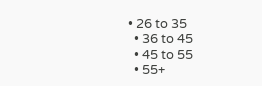• 26 to 35
  • 36 to 45
  • 45 to 55
  • 55+